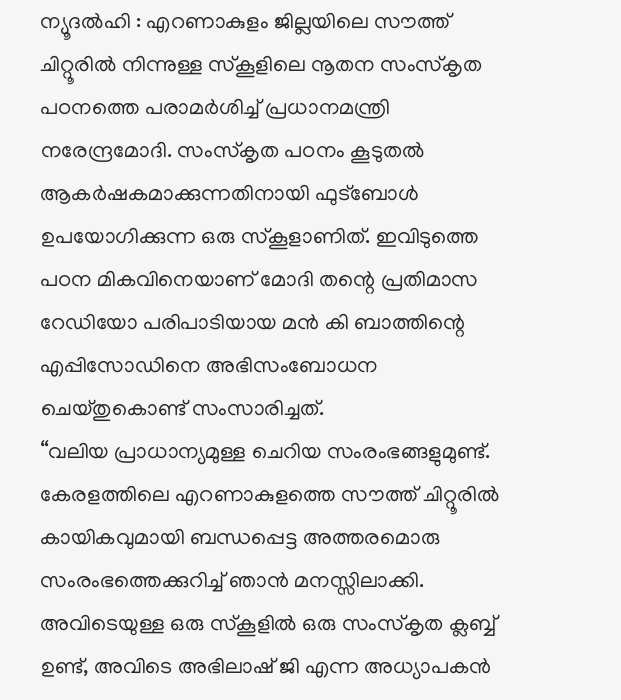ന്യൂദൽഹി : എറണാകുളം ജില്ലയിലെ സൗത്ത് ചിറ്റൂരിൽ നിന്നുള്ള സ്കൂളിലെ നൂതന സംസ്കൃത പഠനത്തെ പരാമർശിച്ച് പ്രധാനമന്ത്രി നരേന്ദ്രമോദി. സംസ്കൃത പഠനം കൂടുതൽ ആകർഷകമാക്കുന്നതിനായി ഫുട്ബോൾ ഉപയോഗിക്കുന്ന ഒരു സ്കൂളാണിത്. ഇവിടുത്തെ പഠന മികവിനെയാണ് മോദി തന്റെ പ്രതിമാസ റേഡിയോ പരിപാടിയായ മൻ കി ബാത്തിന്റെ എപ്പിസോഡിനെ അഭിസംബോധന ചെയ്തുകൊണ്ട് സംസാരിച്ചത്.
“വലിയ പ്രാധാന്യമുള്ള ചെറിയ സംരംഭങ്ങളുമുണ്ട്. കേരളത്തിലെ എറണാകുളത്തെ സൗത്ത് ചിറ്റൂരിൽ കായികവുമായി ബന്ധപ്പെട്ട അത്തരമൊരു സംരംഭത്തെക്കുറിച്ച് ഞാൻ മനസ്സിലാക്കി. അവിടെയുള്ള ഒരു സ്കൂളിൽ ഒരു സംസ്കൃത ക്ലബ്ബ് ഉണ്ട്, അവിടെ അഭിലാഷ് ജി എന്ന അധ്യാപകൻ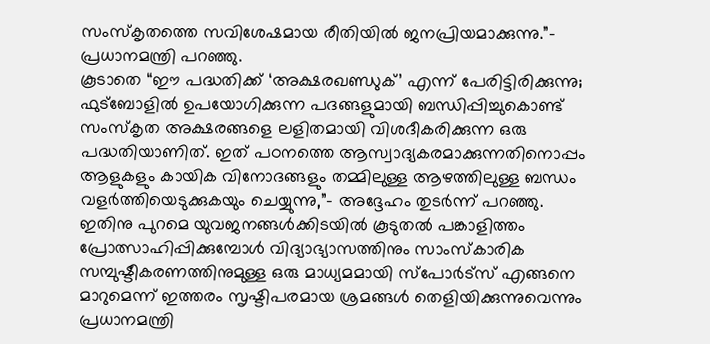സംസ്കൃതത്തെ സവിശേഷമായ രീതിയിൽ ജനപ്രിയമാക്കുന്നു.”- പ്രധാനമന്ത്രി പറഞ്ഞു.
കൂടാതെ “ഈ പദ്ധതിക്ക് ‘അക്ഷരഖണ്ഡുക്’ എന്ന് പേരിട്ടിരിക്കുന്നു; ഫുട്ബോളിൽ ഉപയോഗിക്കുന്ന പദങ്ങളുമായി ബന്ധിപ്പിച്ചുകൊണ്ട് സംസ്കൃത അക്ഷരങ്ങളെ ലളിതമായി വിശദീകരിക്കുന്ന ഒരു പദ്ധതിയാണിത്. ഇത് പഠനത്തെ ആസ്വാദ്യകരമാക്കുന്നതിനൊപ്പം ആളുകളും കായിക വിനോദങ്ങളും തമ്മിലുള്ള ആഴത്തിലുള്ള ബന്ധം വളർത്തിയെടുക്കുകയും ചെയ്യുന്നു,”- അദ്ദേഹം തുടർന്ന് പറഞ്ഞു.
ഇതിനു പുറമെ യുവജനങ്ങൾക്കിടയിൽ കൂടുതൽ പങ്കാളിത്തം പ്രോത്സാഹിപ്പിക്കുമ്പോൾ വിദ്യാഭ്യാസത്തിനും സാംസ്കാരിക സമ്പുഷ്ടീകരണത്തിനുമുള്ള ഒരു മാധ്യമമായി സ്പോർട്സ് എങ്ങനെ മാറുമെന്ന് ഇത്തരം സൃഷ്ടിപരമായ ശ്രമങ്ങൾ തെളിയിക്കുന്നുവെന്നും പ്രധാനമന്ത്രി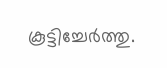കൂട്ടിച്ചേർത്തു.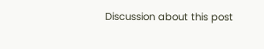Discussion about this post